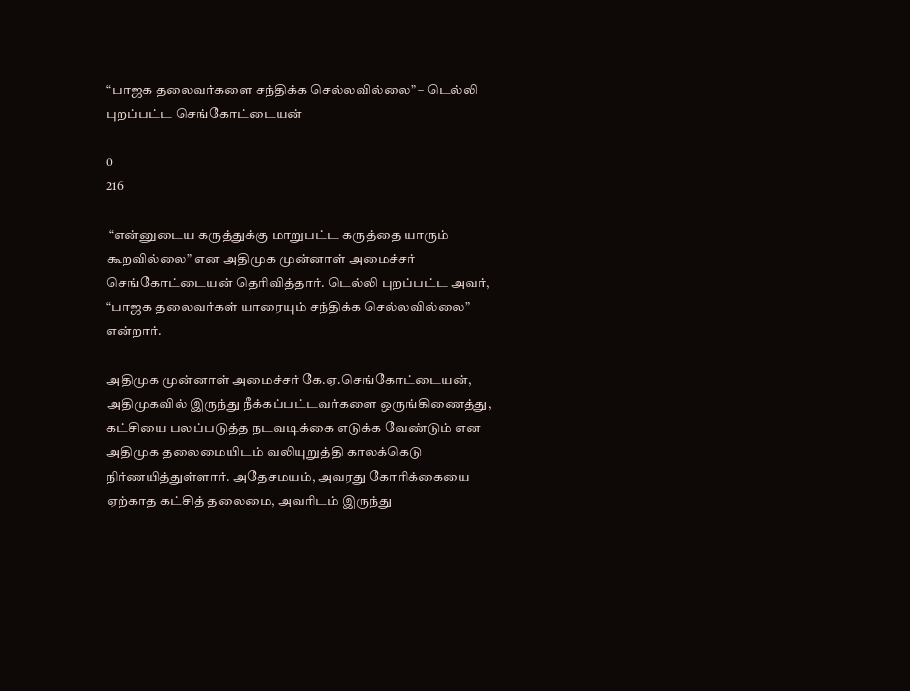“பாஜக தலைவர்களை சந்திக்க செல்லவில்லை” – டெல்லி புறப்பட்ட செங்கோட்டையன்

0
216

 “என்னுடைய கருத்துக்கு மாறுபட்ட கருத்தை யாரும் கூறவில்லை” என அதிமுக முன்னாள் அமைச்சர் செங்கோட்டையன் தெரிவித்தார். டெல்லி புறப்பட்ட அவர், “பாஜக தலைவர்கள் யாரையும் சந்திக்க செல்லவில்லை” என்றார்.

அதிமுக முன்னாள் அமைச்சர் கே.ஏ.செங்கோட்டையன், அதிமுகவில் இருந்து நீக்கப்பட்டவர்களை ஒருங்கிணைத்து, கட்சியை பலப்படுத்த நடவடிக்கை எடுக்க வேண்டும் என அதிமுக தலைமையிடம் வலியுறுத்தி காலக்கெடு நிர்ணயித்துள்ளார். அதேசமயம், அவரது கோரிக்கையை ஏற்காத கட்சித் தலைமை, அவரிடம் இருந்து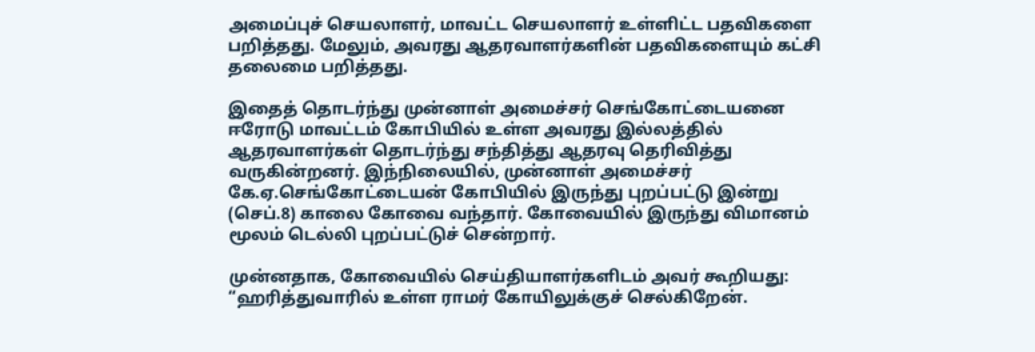அமைப்புச் செயலாளர், மாவட்ட செயலாளர் உள்ளிட்ட பதவிகளை பறித்தது. மேலும், அவரது ஆதரவாளர்களின் பதவிகளையும் கட்சி தலைமை பறித்தது.

இதைத் தொடர்ந்து முன்னாள் அமைச்சர் செங்கோட்டையனை ஈரோடு மாவட்டம் கோபியில் உள்ள அவரது இல்லத்தில் ஆதரவாளர்கள் தொடர்ந்து சந்தித்து ஆதரவு தெரிவித்து வருகின்றனர். இந்நிலையில், முன்னாள் அமைச்சர் கே.ஏ.செங்கோட்டையன் கோபியில் இருந்து புறப்பட்டு இன்று (செப்.8) காலை கோவை வந்தார். கோவையில் இருந்து விமானம் மூலம் டெல்லி புறப்பட்டுச் சென்றார்.

முன்னதாக, கோவையில் செய்தியாளர்களிடம் அவர் கூறியது: “ஹரித்துவாரில் உள்ள ராமர் கோயிலுக்குச் செல்கிறேன்.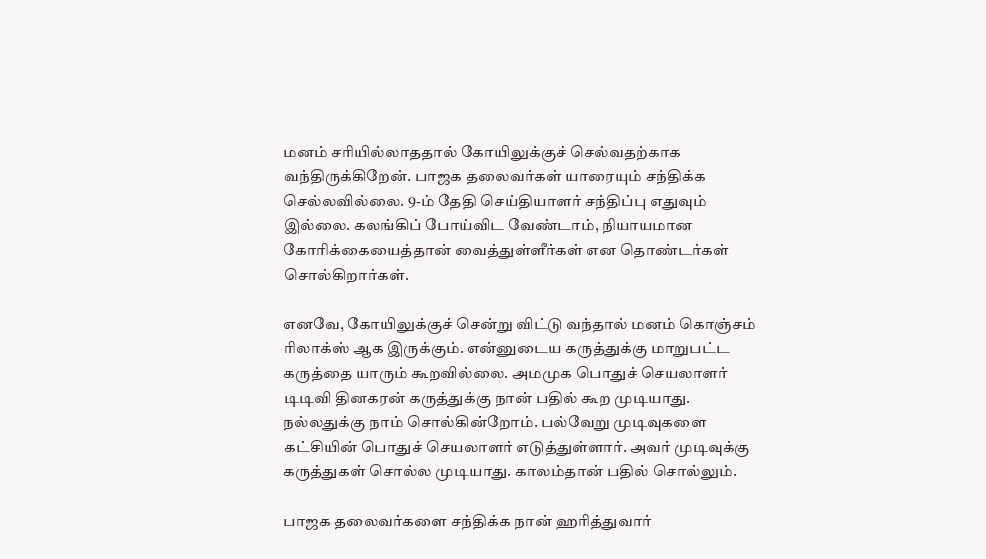மனம் சரியில்லாததால் கோயிலுக்குச் செல்வதற்காக வந்திருக்கிறேன். பாஜக தலைவர்கள் யாரையும் சந்திக்க செல்லவில்லை. 9-ம் தேதி செய்தியாளர் சந்திப்பு எதுவும் இல்லை. கலங்கிப் போய்விட வேண்டாம், நியாயமான கோரிக்கையைத்தான் வைத்துள்ளீர்கள் என தொண்டர்கள் சொல்கிறார்கள்.

எனவே, கோயிலுக்குச் சென்று விட்டு வந்தால் மனம் கொஞ்சம் ரிலாக்ஸ் ஆக இருக்கும். என்னுடைய கருத்துக்கு மாறுபட்ட கருத்தை யாரும் கூறவில்லை. அமமுக பொதுச் செயலாளர் டிடிவி தினகரன் கருத்துக்கு நான் பதில் கூற முடியாது. நல்லதுக்கு நாம் சொல்கின்றோம். பல்வேறு முடிவுகளை கட்சியின் பொதுச் செயலாளர் எடுத்துள்ளார். அவர் முடிவுக்கு கருத்துகள் சொல்ல முடியாது. காலம்தான் பதில் சொல்லும்.

பாஜக தலைவர்களை சந்திக்க நான் ஹரித்துவார்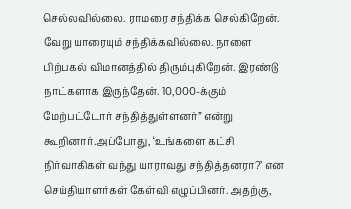செல்லவில்லை. ராமரை சந்திக்க செல்கிறேன். வேறு யாரையும் சந்திக்கவில்லை. நாளை பிற்பகல் விமானத்தில் திரும்புகிறேன். இரண்டு நாட்களாக இருந்தேன். 10,000-க்கும் மேற்பட்டோர் சந்தித்துள்ளனர்” என்று கூறினார்.அப்போது, ‘உங்களை கட்சி நிர்வாகிகள் வந்து யாராவது சந்தித்தனரா?’ என செய்தியாளர்கள் கேள்வி எழுப்பினர். அதற்கு,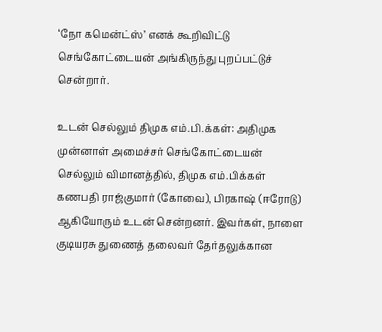‘நோ கமென்ட்ஸ்’ எனக் கூறிவிட்டு செங்கோட்டையன் அங்கிருந்து புறப்பட்டுச் சென்றார்.

உடன் செல்லும் திமுக எம்.பி.க்கள்: அதிமுக முன்னாள் அமைச்சர் செங்கோட்டையன் செல்லும் விமானத்தில், திமுக எம்.பிக்கள் கணபதி ராஜ்குமார் (கோவை), பிரகாஷ் (ஈரோடு) ஆகியோரும் உடன் சென்றனர். இவர்கள், நாளை குடியரசு துணைத் தலைவர் தேர்தலுக்கான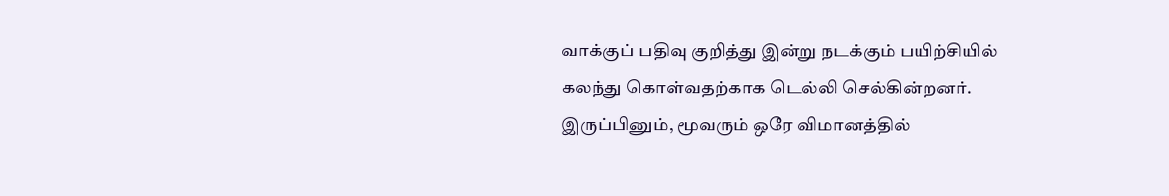வாக்குப் பதிவு குறித்து இன்று நடக்கும் பயிற்சியில் கலந்து கொள்வதற்காக டெல்லி செல்கின்றனர். இருப்பினும், மூவரும் ஒரே விமானத்தில்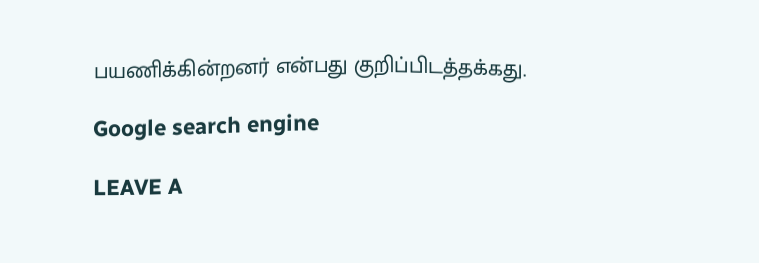பயணிக்கின்றனர் என்பது குறிப்பிடத்தக்கது.

Google search engine

LEAVE A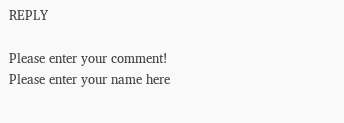REPLY

Please enter your comment!
Please enter your name here